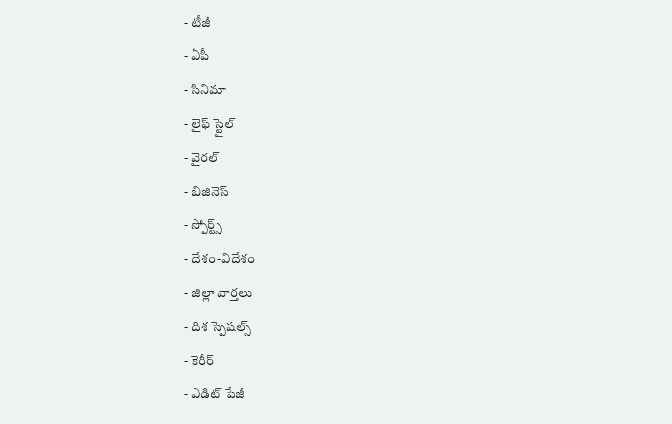- టీజీ
- ఏపీ
- సినిమా
- లైఫ్ స్టైల్
- వైరల్
- బిజినెస్
- స్పోర్ట్స్
- దేశం-విదేశం
- జిల్లా వార్తలు
- దిశ స్పెషల్స్
- కెరీర్
- ఎడిట్ పేజీ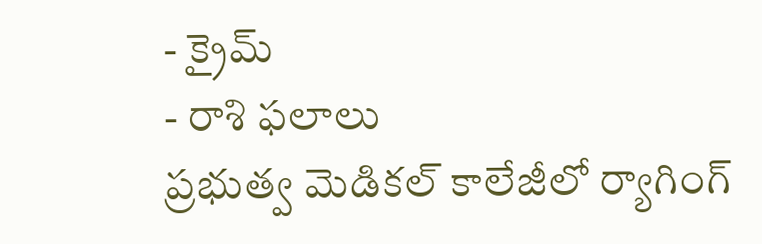- క్రైమ్
- రాశి ఫలాలు
ప్రభుత్వ మెడికల్ కాలేజీలో ర్యాగింగ్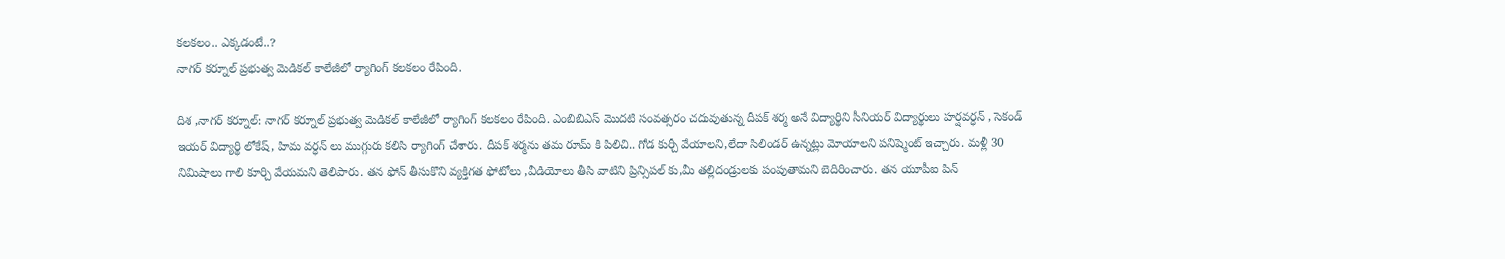కలకలం.. ఎక్కడంటే..?
నాగర్ కర్నూల్ ప్రభుత్వ మెడికల్ కాలేజీలో ర్యాగింగ్ కలకలం రేపింది.

దిశ ,నాగర్ కర్నూల్: నాగర్ కర్నూల్ ప్రభుత్వ మెడికల్ కాలేజీలో ర్యాగింగ్ కలకలం రేపింది. ఎంబిబిఎస్ మొదటి సంవత్సరం చదువుతున్న దీపక్ శర్మ అనే విద్యార్థిని సీనియర్ విద్యార్థులు హర్షవర్ధన్ , సెకండ్ ఇయర్ విద్యార్థి లోకేష్, హిమ వర్ధన్ లు ముగ్గురు కలిసి ర్యాగింగ్ చేశారు. దీపక్ శర్మను తమ రూమ్ కి పిలిచి.. గోడ కుర్చీ వేయాలని,లేదా సిలిండర్ ఉన్నట్లు మోయాలని పనిష్మెంట్ ఇచ్చారు. మళ్లీ 30 నిమిషాలు గాలి కూర్చి వేయమని తెలిపారు. తన ఫోన్ తీసుకొని వ్యక్తిగత ఫోటోలు ,వీడియోలు తీసి వాటిని ప్రిన్సిపల్ కు,మీ తల్లిదండ్రులకు పంపుతామని బెదిరించారు. తన యూపీఐ పిన్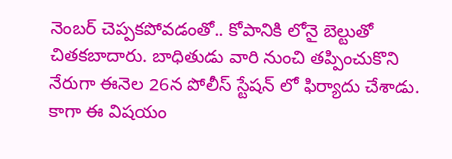నెంబర్ చెప్పకపోవడంతో.. కోపానికి లోనై బెల్టుతో చితకబాదారు. బాధితుడు వారి నుంచి తప్పించుకొని నేరుగా ఈనెల 26న పోలీస్ స్టేషన్ లో ఫిర్యాదు చేశాడు. కాగా ఈ విషయం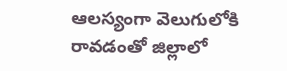ఆలస్యంగా వెలుగులోకి రావడంతో జిల్లాలో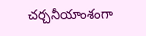చర్చనీయాంశంగా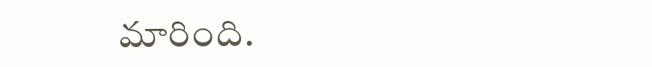మారింది.